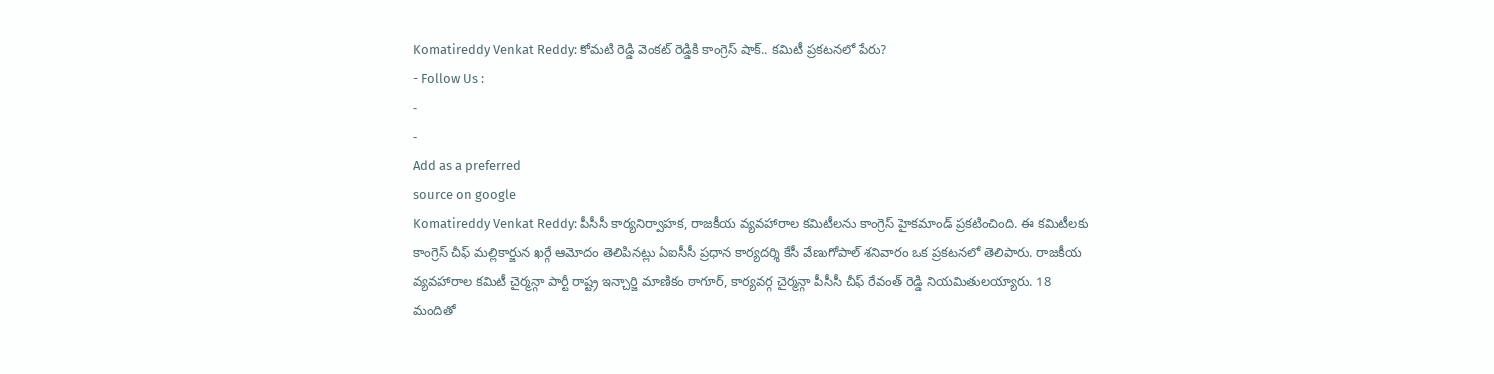Komatireddy Venkat Reddy: కోమటి రెడ్డి వెంకట్ రెడ్డికి కాంగ్రెస్ షాక్.. కమిటీ ప్రకటనలో పేరు?
- Follow Us :
-
-
Add as a preferred
source on google
Komatireddy Venkat Reddy: పీసీసీ కార్యనిర్వాహక, రాజకీయ వ్యవహారాల కమిటీలను కాంగ్రెస్ హైకమాండ్ ప్రకటించింది. ఈ కమిటీలకు కాంగ్రెస్ చీఫ్ మల్లికార్జున ఖర్గే ఆమోదం తెలిపినట్లు ఏఐసీసీ ప్రధాన కార్యదర్శి కేసీ వేణుగోపాల్ శనివారం ఒక ప్రకటనలో తెలిపారు. రాజకీయ వ్యవహారాల కమిటీ చైర్మన్గా పార్టీ రాష్ట్ర ఇన్చార్జి మాణికం ఠాగూర్, కార్యవర్గ చైర్మన్గా పీసీసీ చీఫ్ రేవంత్ రెడ్డి నియమితులయ్యారు. 18 మందితో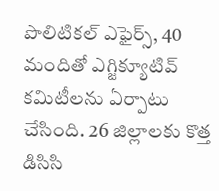పొలిటికల్ ఎఫైర్స్, 40 మందితో ఎగ్జిక్యూటివ్ కమిటీలను ఏర్పాటు చేసింది. 26 జిల్లాలకు కొత్త డిసిసి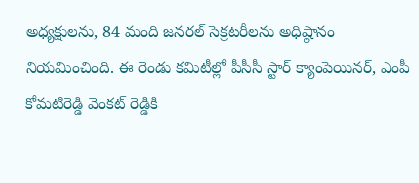అధ్యక్షులను, 84 మంది జనరల్ సెక్రటరీలను అధిష్ఠానం నియమించింది. ఈ రెండు కమిటీల్లో పీసీసీ స్టార్ క్యాంపెయినర్, ఎంపీ కోమటిరెడ్డి వెంకట్ రెడ్డికి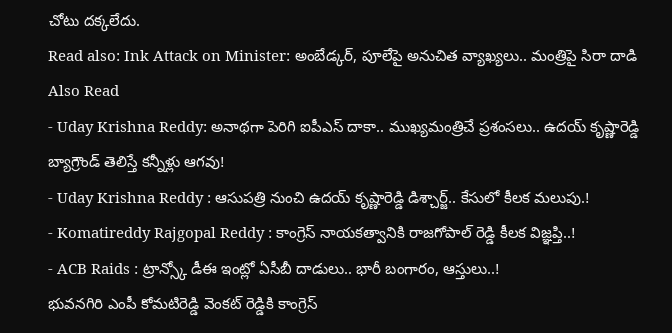చోటు దక్కలేదు.
Read also: Ink Attack on Minister: అంబేడ్కర్, పూలేపై అనుచిత వ్యాఖ్యలు.. మంత్రిపై సిరా దాడి
Also Read
- Uday Krishna Reddy: అనాథగా పెరిగి ఐపీఎస్ దాకా.. ముఖ్యమంత్రిచే ప్రశంసలు.. ఉదయ్ కృష్ణారెడ్డి బ్యాగ్రౌండ్ తెలిస్తే కన్నీళ్లు ఆగవు!
- Uday Krishna Reddy : ఆసుపత్రి నుంచి ఉదయ్ కృష్ణారెడ్డి డిశ్చార్జ్.. కేసులో కీలక మలుపు.!
- Komatireddy Rajgopal Reddy : కాంగ్రెస్ నాయకత్వానికి రాజగోపాల్ రెడ్డి కీలక విజ్ఞప్తి..!
- ACB Raids : ట్రాన్స్కో డీఈ ఇంట్లో ఏసీబీ దాడులు.. భారీ బంగారం, ఆస్తులు..!
భువనగిరి ఎంపీ కోమటిరెడ్డి వెంకట్ రెడ్డికి కాంగ్రెస్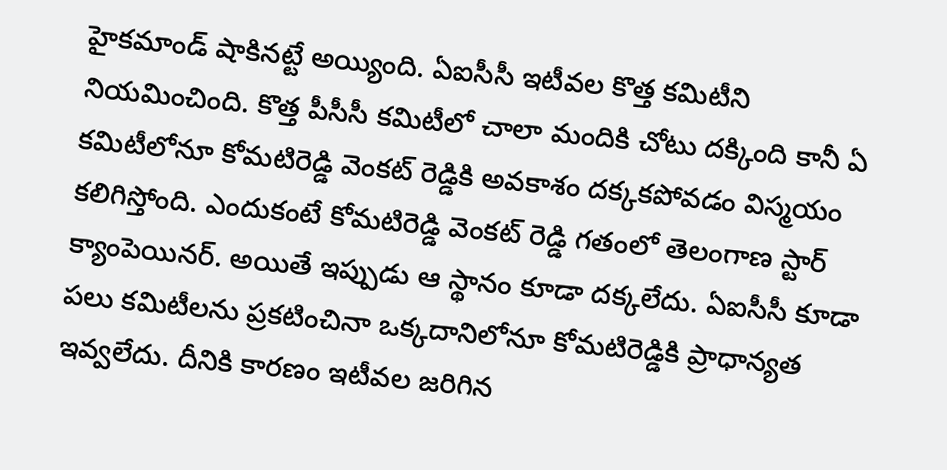హైకమాండ్ షాకినట్టే అయ్యింది. ఏఐసీసీ ఇటీవల కొత్త కమిటీని నియమించింది. కొత్త పీసీసీ కమిటీలో చాలా మందికి చోటు దక్కింది కానీ ఏ కమిటీలోనూ కోమటిరెడ్డి వెంకట్ రెడ్డికి అవకాశం దక్కకపోవడం విస్మయం కలిగిస్తోంది. ఎందుకంటే కోమటిరెడ్డి వెంకట్ రెడ్డి గతంలో తెలంగాణ స్టార్ క్యాంపెయినర్. అయితే ఇప్పుడు ఆ స్థానం కూడా దక్కలేదు. ఏఐసీసీ కూడా పలు కమిటీలను ప్రకటించినా ఒక్కదానిలోనూ కోమటిరెడ్డికి ప్రాధాన్యత ఇవ్వలేదు. దీనికి కారణం ఇటీవల జరిగిన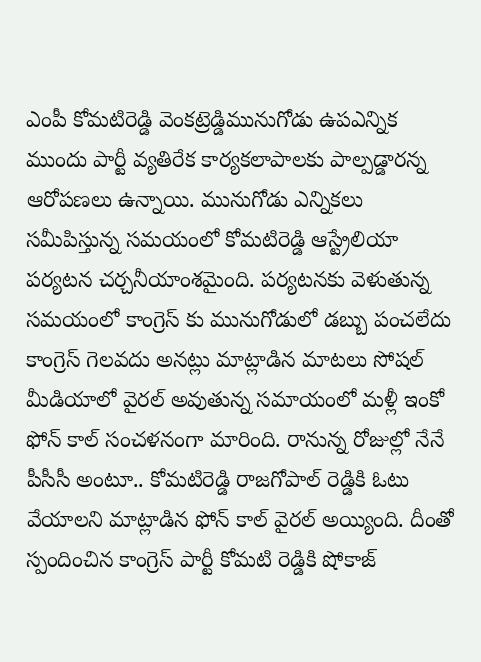ఎంపీ కోమటిరెడ్డి వెంకట్రెడ్డిమునుగోడు ఉపఎన్నిక ముందు పార్టీ వ్యతిరేక కార్యకలాపాలకు పాల్పడ్డారన్న ఆరోపణలు ఉన్నాయి. మునుగోడు ఎన్నికలు సమీపిస్తున్న సమయంలో కోమటిరెడ్డి ఆస్ట్రేలియా పర్యటన చర్చనీయాంశమైంది. పర్యటనకు వెళుతున్న సమయంలో కాంగ్రెస్ కు మునుగోడులో డబ్బు పంచలేదు కాంగ్రెస్ గెలవదు అనట్లు మాట్లాడిన మాటలు సోషల్ మీడియాలో వైరల్ అవుతున్న సమాయంలో మళ్లీ ఇంకో ఫోన్ కాల్ సంచళనంగా మారింది. రానున్న రోజుల్లో నేనే పీసీసీ అంటూ.. కోమటిరెడ్డి రాజగోపాల్ రెడ్డికి ఓటు వేయాలని మాట్లాడిన ఫోన్ కాల్ వైరల్ అయ్యింది. దీంతో స్పందించిన కాంగ్రెస్ పార్టీ కోమటి రెడ్డికి షోకాజ్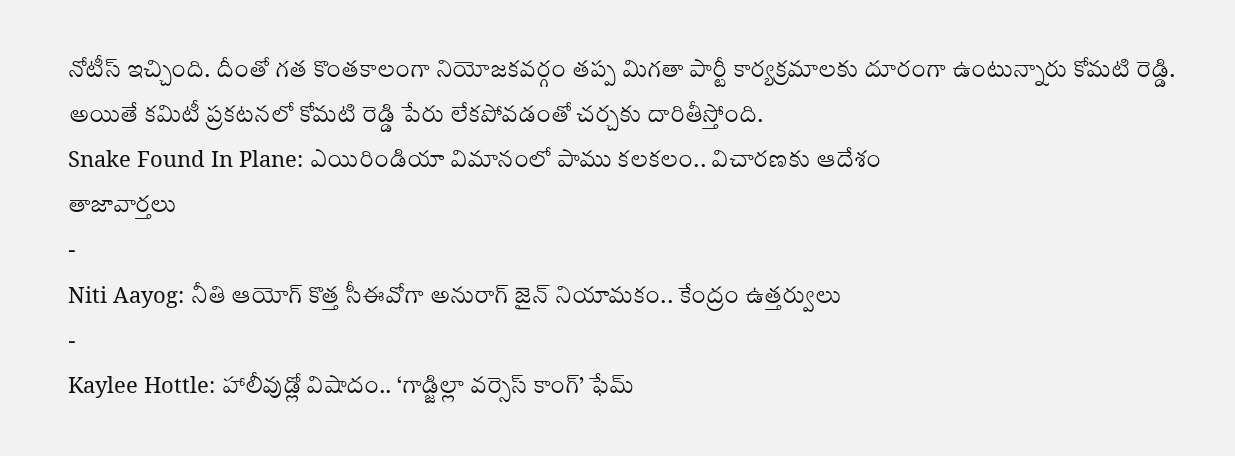నోటీస్ ఇచ్చింది. దీంతో గత కొంతకాలంగా నియోజకవర్గం తప్ప మిగతా పార్టీ కార్యక్రమాలకు దూరంగా ఉంటున్నారు కోమటి రెడ్డి. అయితే కమిటీ ప్రకటనలో కోమటి రెడ్డి పేరు లేకపోవడంతో చర్చకు దారితీస్తోంది.
Snake Found In Plane: ఎయిరిండియా విమానంలో పాము కలకలం.. విచారణకు ఆదేశం
తాజావార్తలు
-
Niti Aayog: నీతి ఆయోగ్ కొత్త సీఈవోగా అనురాగ్ జైన్ నియామకం.. కేంద్రం ఉత్తర్వులు
-
Kaylee Hottle: హాలీవుడ్లో విషాదం.. ‘గాడ్జిల్లా వర్సెస్ కాంగ్’ ఫేమ్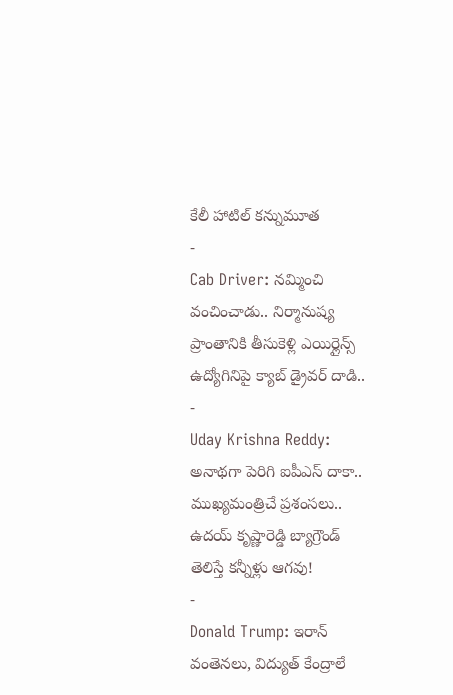కేలీ హాటిల్ కన్నుమూత
-
Cab Driver: నమ్మించి వంచించాడు.. నిర్మానుష్య ప్రాంతానికి తీసుకెళ్లి ఎయిర్లైన్స్ ఉద్యోగినిపై క్యాబ్ డ్రైవర్ దాడి..
-
Uday Krishna Reddy: అనాథగా పెరిగి ఐపీఎస్ దాకా.. ముఖ్యమంత్రిచే ప్రశంసలు.. ఉదయ్ కృష్ణారెడ్డి బ్యాగ్రౌండ్ తెలిస్తే కన్నీళ్లు ఆగవు!
-
Donald Trump: ఇరాన్ వంతెనలు, విద్యుత్ కేంద్రాలే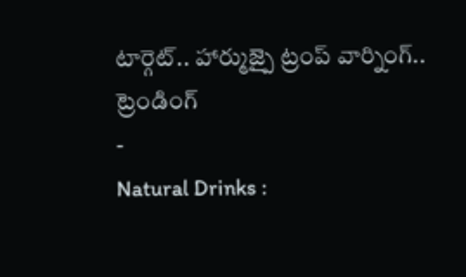టార్గెట్.. హార్ముజ్పై ట్రంప్ వార్నింగ్..
ట్రెండింగ్
-
Natural Drinks :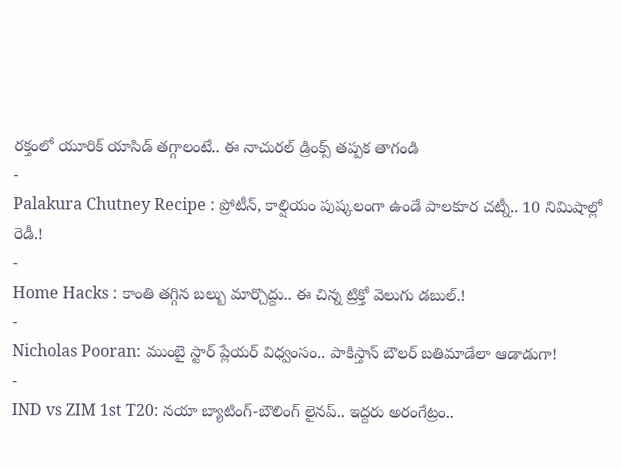రక్తంలో యూరిక్ యాసిడ్ తగ్గాలంటే.. ఈ నాచురల్ డ్రింక్స్ తప్పక తాగండి
-
Palakura Chutney Recipe : ప్రోటీన్, కాల్షియం పుష్కలంగా ఉండే పాలకూర చట్నీ.. 10 నిమిషాల్లో రెడీ.!
-
Home Hacks : కాంతి తగ్గిన బల్బు మార్చొద్దు.. ఈ చిన్న ట్రిక్తో వెలుగు డబుల్.!
-
Nicholas Pooran: ముంబై స్టార్ ప్లేయర్ విధ్వంసం.. పాకిస్తాన్ బౌలర్ బతిమాడేలా ఆడాడుగా!
-
IND vs ZIM 1st T20: నయా బ్యాటింగ్-బౌలింగ్ లైనప్.. ఇద్దరు అరంగేట్రం..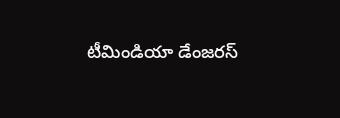టీమిండియా డేంజరస్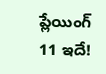ప్లేయింగ్ 11 ఇదే!